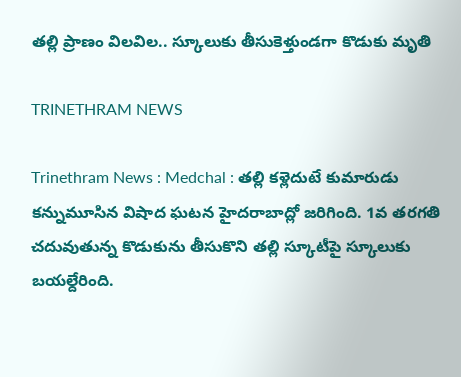తల్లి ప్రాణం విలవిల.. స్కూలుకు తీసుకెళ్తుండగా కొడుకు మృతి

TRINETHRAM NEWS

Trinethram News : Medchal : తల్లి కళ్లెదుటే కుమారుడు కన్నుమూసిన విషాద ఘటన హైదరాబాద్లో జరిగింది. 1వ తరగతి చదువుతున్న కొడుకును తీసుకొని తల్లి స్కూటీపై స్కూలుకు బయల్దేరింది.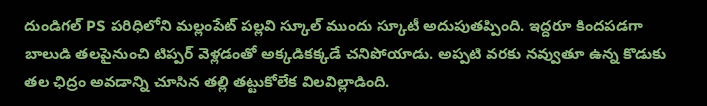దుండిగల్ PS పరిధిలోని మల్లంపేట్ పల్లవి స్కూల్ ముందు స్కూటీ అదుపుతప్పింది. ఇద్దరూ కిందపడగా బాలుడి తలపైనుంచి టిప్పర్ వెళ్లడంతో అక్కడికక్కడే చనిపోయాడు. అప్పటి వరకు నవ్వుతూ ఉన్న కొడుకు తల ఛిద్రం అవడాన్ని చూసిన తల్లి తట్టుకోలేక విలవిల్లాడింది.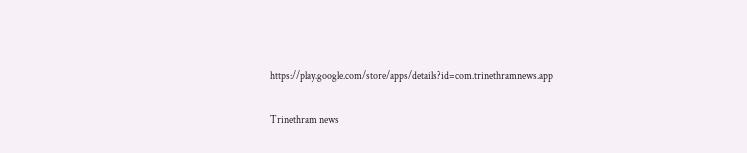https://play.google.com/store/apps/details?id=com.trinethramnews.app

Trinethram news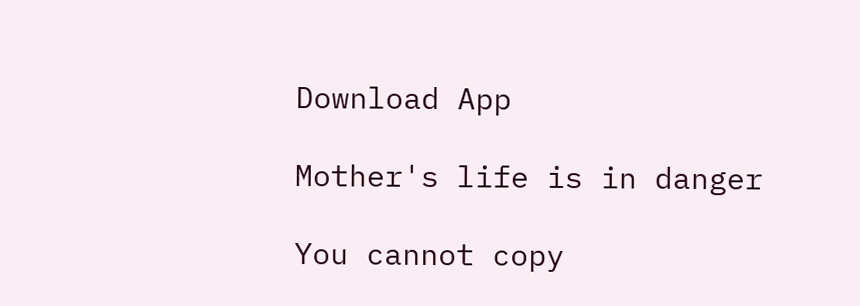Download App

Mother's life is in danger

You cannot copy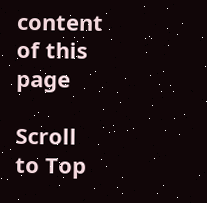content of this page

Scroll to Top